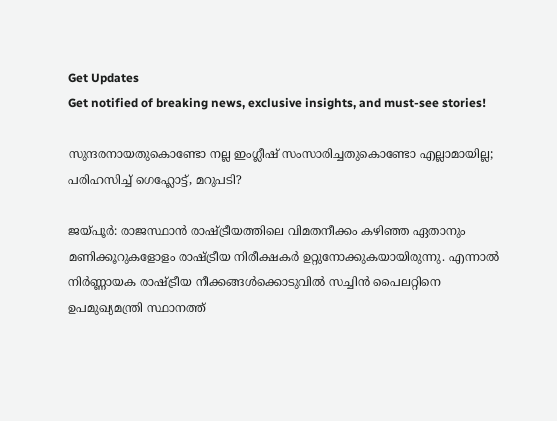Get Updates
Get notified of breaking news, exclusive insights, and must-see stories!

സുന്ദരനായതുകൊണ്ടോ നല്ല ഇംഗ്ലീഷ് സംസാരിച്ചതുകൊണ്ടോ എല്ലാമായില്ല; പരിഹസിച്ച് ഗെഹ്ലോട്ട്, മറുപടി?

ജയ്പൂര്‍: രാജസ്ഥാന്‍ രാഷ്ട്രീയത്തിലെ വിമതനീക്കം കഴിഞ്ഞ ഏതാനും മണിക്കൂറുകളോളം രാഷ്ട്രീയ നിരീക്ഷകര്‍ ഉറ്റുനോക്കുകയായിരുന്നു. എന്നാല്‍ നിര്‍ണ്ണായക രാഷ്ട്രീയ നീക്കങ്ങള്‍ക്കൊടുവില്‍ സച്ചിന്‍ പൈലറ്റിനെ ഉപമുഖ്യമന്ത്രി സ്ഥാനത്ത്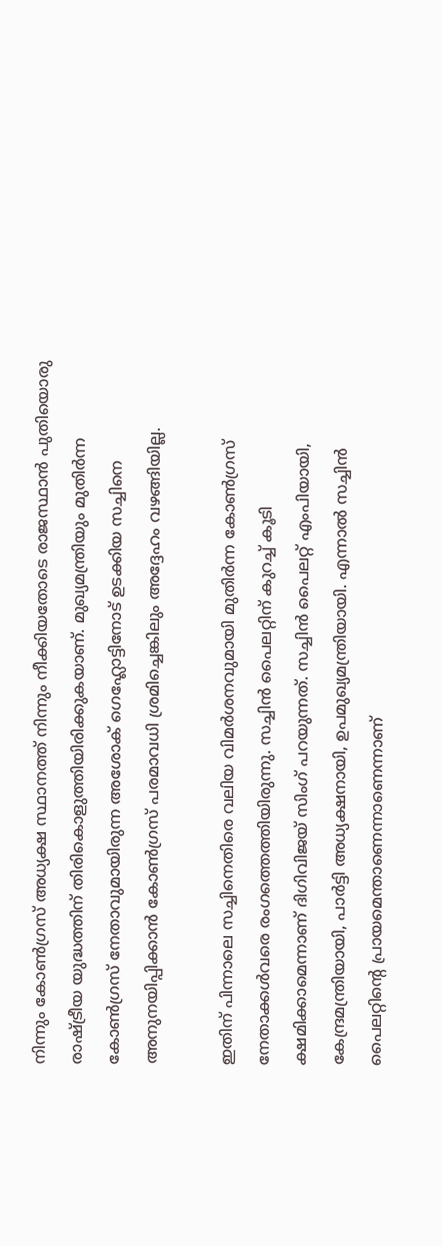നിന്നും കോണ്‍ഗ്രസ് അധ്യക്ഷ സ്ഥാനത്ത് നിന്നും നീക്കിയതോടെ രാജസ്ഥാന്‍ പുതിയൊരു രാഷ്ട്രീയ യുദ്ധത്തിന് തിരികൊളുത്തിയിരിക്കുകയാണ്. മുഖ്യമന്ത്രിയും മുതിര്‍ന്ന കോണ്‍ഗ്രസ് നേതാവുമായിരുന്ന അശോക് ഗെഹ്ലോട്ടിനോട് ഉടക്കിയ സച്ചിനെ അനുനയിപ്പിക്കാന്‍ കോണ്‍ഗ്രസ് പരമാവധി ശ്രമിച്ചെങ്കിലും അദ്ദേഹം വഴങ്ങിയില്ല.

ഇതിന് പിന്നാലെ സച്ചിനെതിരെ വലിയ വിമര്‍ശനവുമായി മുതിര്‍ന്ന കോണ്‍ഗ്രസ് നേതാക്കള്‍വരെ രംഗത്തെത്തിയിരുന്നു. സച്ചിന്‍ പൈലറ്റിന് കുറച്ച് കൂടി ക്ഷമിക്കാമെന്നാണ് ദിഗിവിജയ് സിംഗ് പറയുന്നത്. സച്ചിന്‍ പൈലറ്റ് എംപിയായി, കേന്ദ്രമന്ത്രിയായി, പാര്‍ട്ടി അധ്യക്ഷനായി, ഉപമുഖ്യമന്ത്രിയായി. എന്നാല്‍ സച്ചിന്‍ പൈലറ്റിന്റെ പ്രായമെന്താണെന്നാണെന്നാണ്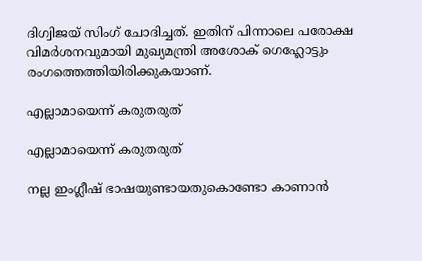ദിഗ്വിജയ് സിംഗ് ചോദിച്ചത്. ഇതിന് പിന്നാലെ പരോക്ഷ വിമര്‍ശനവുമായി മുഖ്യമന്ത്രി അശോക് ഗെഹ്ലോട്ടും രംഗത്തെത്തിയിരിക്കുകയാണ്.

എല്ലാമായെന്ന് കരുതരുത്

എല്ലാമായെന്ന് കരുതരുത്

നല്ല ഇംഗ്ലീഷ് ഭാഷയുണ്ടായതുകൊണ്ടോ കാണാന്‍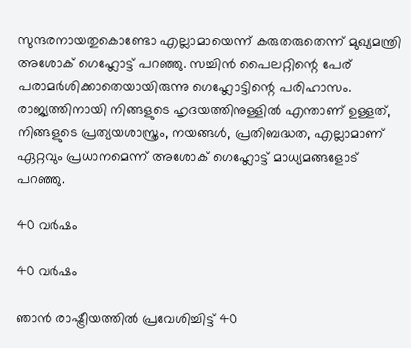സുന്ദരനായതുകൊണ്ടോ എല്ലാമായെന്ന് കരുതരുതെന്ന് മുഖ്യമന്ത്രി അശോക് ഗെഹ്ലോട്ട് പറഞ്ഞു. സച്ചിന്‍ പൈലറ്റിന്റെ പേര് പരാമര്‍ശിക്കാതെയായിരുന്നു ഗെഹ്ലോട്ടിന്റെ പരിഹാസം. രാജ്യത്തിനായി നിങ്ങളുടെ ഹൃദയത്തിനുള്ളില്‍ എന്താണ് ഉള്ളത്, നിങ്ങളുടെ പ്രത്യയശാസ്ത്രം, നയങ്ങള്‍, പ്രതിബദ്ധത, എല്ലാമാണ് ഏറ്റവും പ്രധാനമെന്ന് അശോക് ഗെഹ്ലോട്ട് മാധ്യമങ്ങളോട് പറഞ്ഞു.

40 വര്‍ഷം

40 വര്‍ഷം

ഞാന്‍ രാഷ്ട്രീയത്തില്‍ പ്രവേശിച്ചിട്ട് 40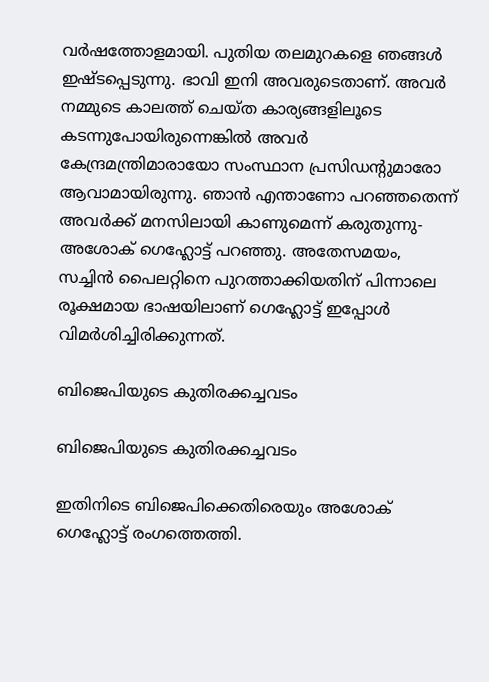വര്‍ഷത്തോളമായി. പുതിയ തലമുറകളെ ഞങ്ങള്‍ ഇഷ്ടപ്പെടുന്നു. ഭാവി ഇനി അവരുടെതാണ്. അവര്‍ നമ്മുടെ കാലത്ത് ചെയ്ത കാര്യങ്ങളിലൂടെ കടന്നുപോയിരുന്നെങ്കില്‍ അവര്‍ കേന്ദ്രമന്ത്രിമാരായോ സംസ്ഥാന പ്രസിഡന്റുമാരോ ആവാമായിരുന്നു. ഞാന്‍ എന്താണോ പറഞ്ഞതെന്ന് അവര്‍ക്ക് മനസിലായി കാണുമെന്ന് കരുതുന്നു- അശോക് ഗെഹ്ലോട്ട് പറഞ്ഞു. അതേസമയം, സച്ചിന്‍ പൈലറ്റിനെ പുറത്താക്കിയതിന് പിന്നാലെ രൂക്ഷമായ ഭാഷയിലാണ് ഗെഹ്ലോട്ട് ഇപ്പോള്‍ വിമര്‍ശിച്ചിരിക്കുന്നത്.

ബിജെപിയുടെ കുതിരക്കച്ചവടം

ബിജെപിയുടെ കുതിരക്കച്ചവടം

ഇതിനിടെ ബിജെപിക്കെതിരെയും അശോക് ഗെഹ്ലോട്ട് രംഗത്തെത്തി.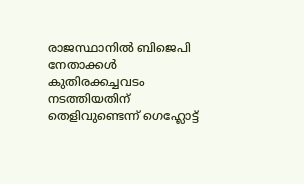രാജസ്ഥാനില്‍ ബിജെപി നേതാക്കള്‍ കുതിരക്കച്ചവടം നടത്തിയതിന് തെളിവുണ്ടെന്ന് ഗെഹ്ലോട്ട്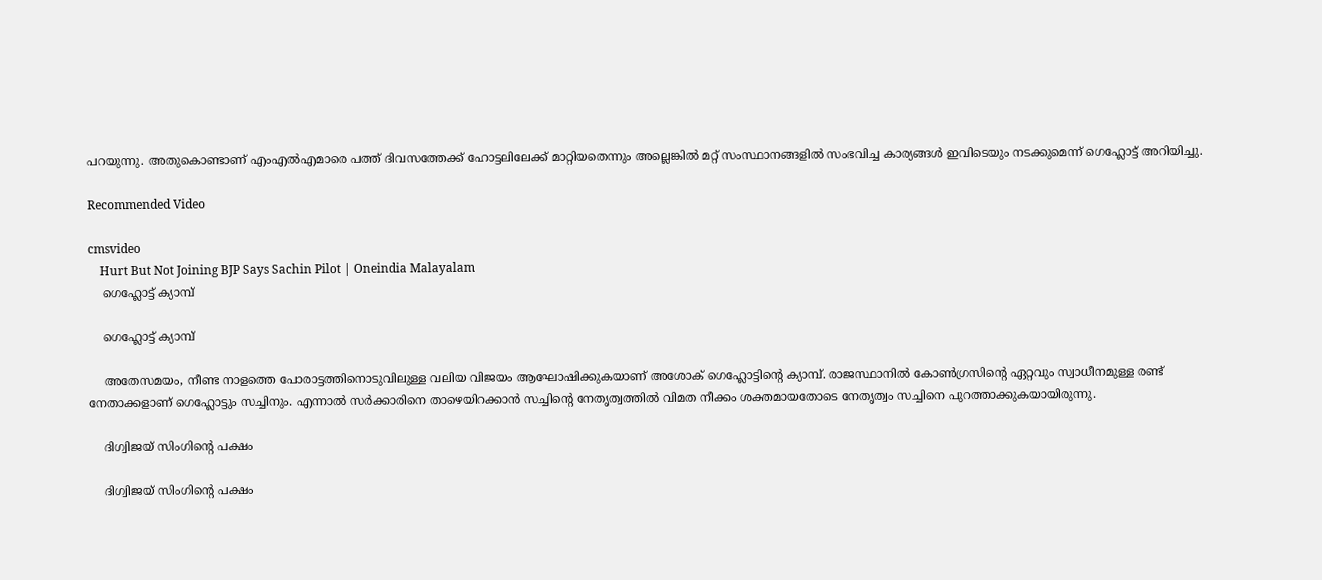പറയുന്നു. അതുകൊണ്ടാണ് എംഎല്‍എമാരെ പത്ത് ദിവസത്തേക്ക് ഹോട്ടലിലേക്ക് മാറ്റിയതെന്നും അല്ലെങ്കില്‍ മറ്റ് സംസ്ഥാനങ്ങളില്‍ സംഭവിച്ച കാര്യങ്ങള്‍ ഇവിടെയും നടക്കുമെന്ന് ഗെഹ്ലോട്ട് അറിയിച്ചു.

Recommended Video

cmsvideo
    Hurt But Not Joining BJP Says Sachin Pilot | Oneindia Malayalam
    ഗെഹ്ലോട്ട് ക്യാമ്പ്

    ഗെഹ്ലോട്ട് ക്യാമ്പ്

    അതേസമയം, നീണ്ട നാളത്തെ പോരാട്ടത്തിനൊടുവിലുള്ള വലിയ വിജയം ആഘോഷിക്കുകയാണ് അശോക് ഗെഹ്ലോട്ടിന്റെ ക്യാമ്പ്. രാജസ്ഥാനില്‍ കോണ്‍ഗ്രസിന്റെ ഏറ്റവും സ്വാധീനമുള്ള രണ്ട് നേതാക്കളാണ് ഗെഹ്ലോട്ടും സച്ചിനും. എന്നാല്‍ സര്‍ക്കാരിനെ താഴെയിറക്കാന്‍ സച്ചിന്റെ നേതൃത്വത്തില്‍ വിമത നീക്കം ശക്തമായതോടെ നേതൃത്വം സച്ചിനെ പുറത്താക്കുകയായിരുന്നു.

    ദിഗ്വിജയ് സിംഗിന്റെ പക്ഷം

    ദിഗ്വിജയ് സിംഗിന്റെ പക്ഷം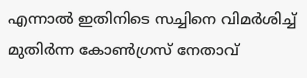എന്നാല്‍ ഇതിനിടെ സച്ചിനെ വിമര്‍ശിച്ച് മുതിര്‍ന്ന കോണ്‍ഗ്രസ് നേതാവ്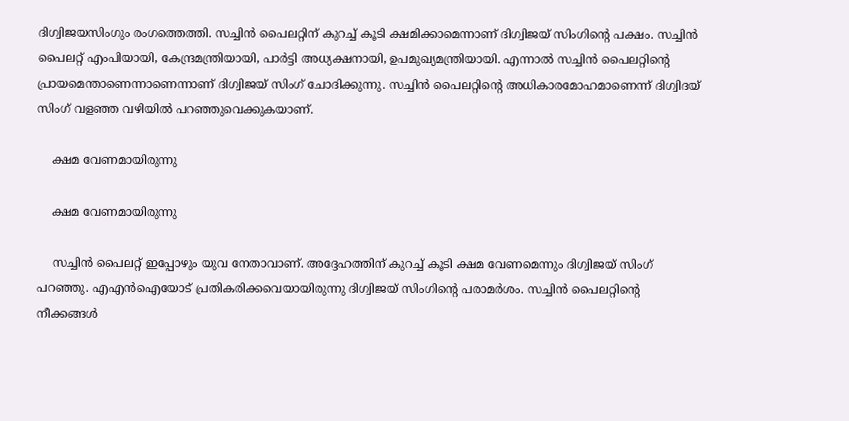ദിഗ്വിജയസിംഗും രംഗത്തെത്തി. സച്ചിന്‍ പൈലറ്റിന് കുറച്ച് കൂടി ക്ഷമിക്കാമെന്നാണ് ദിഗ്വിജയ് സിംഗിന്റെ പക്ഷം. സച്ചിന്‍ പൈലറ്റ് എംപിയായി, കേന്ദ്രമന്ത്രിയായി, പാര്‍ട്ടി അധ്യക്ഷനായി, ഉപമുഖ്യമന്ത്രിയായി. എന്നാല്‍ സച്ചിന്‍ പൈലറ്റിന്റെ പ്രായമെന്താണെന്നാണെന്നാണ് ദിഗ്വിജയ് സിംഗ് ചോദിക്കുന്നു. സച്ചിന്‍ പൈലറ്റിന്റെ അധികാരമോഹമാണെന്ന് ദിഗ്വിദയ് സിംഗ് വളഞ്ഞ വഴിയില്‍ പറഞ്ഞുവെക്കുകയാണ്.

    ക്ഷമ വേണമായിരുന്നു

    ക്ഷമ വേണമായിരുന്നു

    സച്ചിന്‍ പൈലറ്റ് ഇപ്പോഴും യുവ നേതാവാണ്. അദ്ദേഹത്തിന് കുറച്ച് കൂടി ക്ഷമ വേണമെന്നും ദിഗ്വിജയ് സിംഗ് പറഞ്ഞു. എഎന്‍ഐയോട് പ്രതികരിക്കവെയായിരുന്നു ദിഗ്വിജയ് സിംഗിന്റെ പരാമര്‍ശം. സച്ചിന്‍ പൈലറ്റിന്റെ നീക്കങ്ങള്‍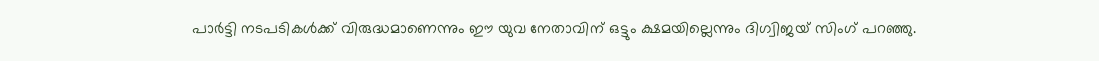പാര്‍ട്ടി നടപടികള്‍ക്ക് വിരുദ്ധമാണെന്നും ഈ യുവ നേതാവിന് ഒട്ടും ക്ഷമയില്ലെന്നും ദിഗ്വിജയ് സിംഗ് പറഞ്ഞു.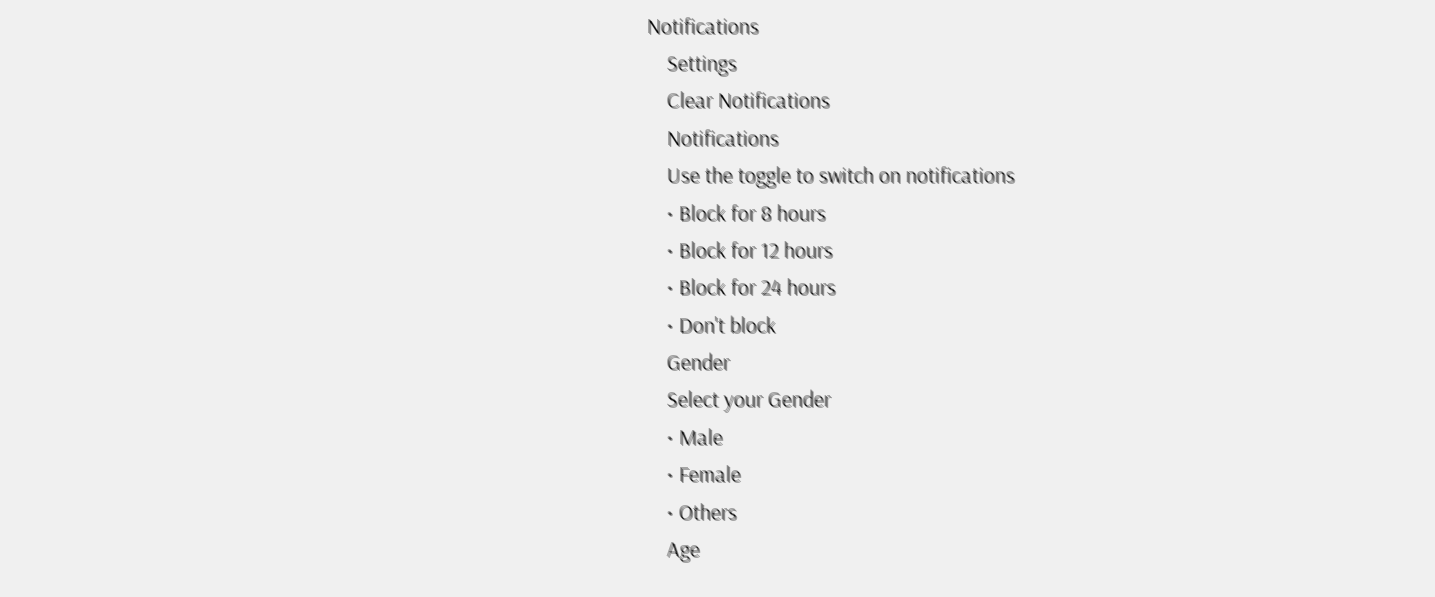Notifications
    Settings
    Clear Notifications
    Notifications
    Use the toggle to switch on notifications
    • Block for 8 hours
    • Block for 12 hours
    • Block for 24 hours
    • Don't block
    Gender
    Select your Gender
    • Male
    • Female
    • Others
    Age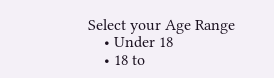Select your Age Range
    • Under 18
    • 18 to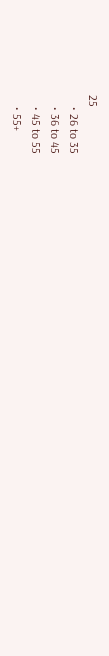25
    • 26 to 35
    • 36 to 45
    • 45 to 55
    • 55+